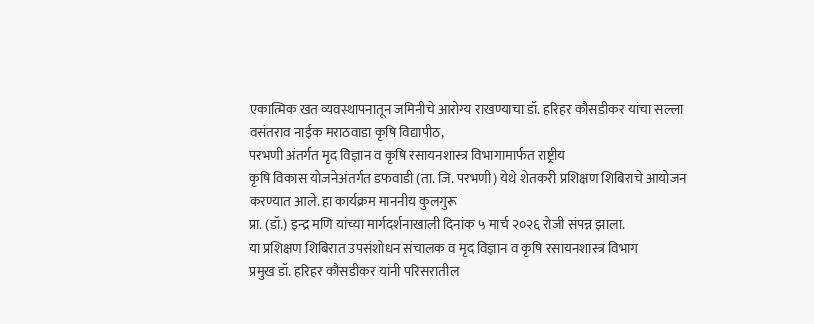एकात्मिक खत व्यवस्थापनातून जमिनीचे आरोग्य राखण्याचा डॉ. हरिहर कौसडीकर यांचा सल्ला
वसंतराव नाईक मराठवाडा कृषि विद्यापीठ,
परभणी अंतर्गत मृद विज्ञान व कृषि रसायनशास्त्र विभागामार्फत राष्ट्रीय
कृषि विकास योजनेअंतर्गत डफवाडी (ता. जि. परभणी) येथे शेतकरी प्रशिक्षण शिबिराचे आयोजन
करण्यात आले. हा कार्यक्रम माननीय कुलगुरू
प्रा. (डॉ.) इन्द्र मणि यांच्या मार्गदर्शनाखाली दिनांक ५ मार्च २०२६ रोजी संपन्न झाला.
या प्रशिक्षण शिबिरात उपसंशोधन संचालक व मृद विज्ञान व कृषि रसायनशास्त्र विभाग
प्रमुख डॉ. हरिहर कौसडीकर यांनी परिसरातील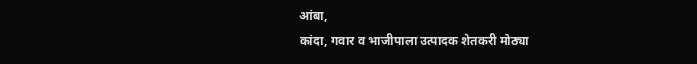आंबा,
कांदा, गवार व भाजीपाला उत्पादक शेतकरी मोठ्या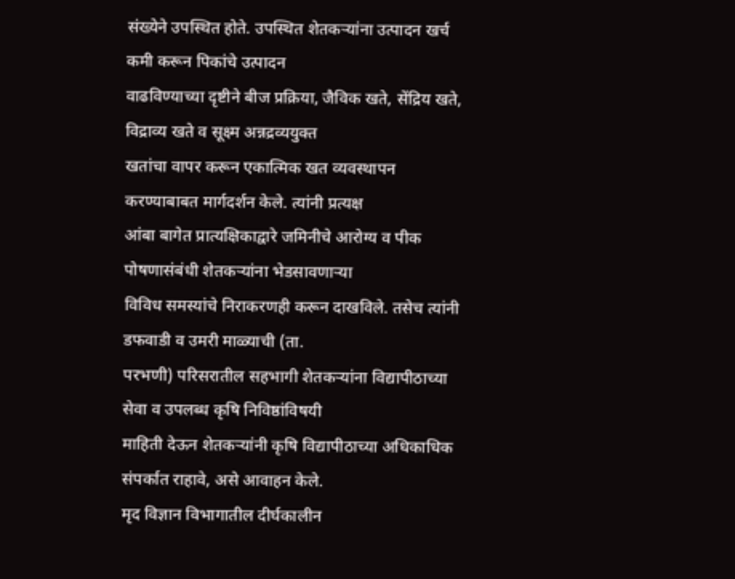संख्येने उपस्थित होते. उपस्थित शेतकऱ्यांना उत्पादन खर्च कमी करून पिकांचे उत्पादन
वाढविण्याच्या दृष्टीने बीज प्रक्रिया, जैविक खते, सेंद्रिय खते, विद्राव्य खते व सूक्ष्म अन्नद्रव्ययुक्त
खतांचा वापर करून एकात्मिक खत व्यवस्थापन करण्याबाबत मार्गदर्शन केले. त्यांनी प्रत्यक्ष
आंबा बागेत प्रात्यक्षिकाद्वारे जमिनीचे आरोग्य व पीक पोषणासंबंधी शेतकऱ्यांना भेडसावणाऱ्या
विविध समस्यांचे निराकरणही करून दाखविले. तसेच त्यांनी डफवाडी व उमरी माळ्याची (ता.
परभणी) परिसरातील सहभागी शेतकऱ्यांना विद्यापीठाच्या सेवा व उपलब्ध कृषि निविष्ठांविषयी
माहिती देऊन शेतकऱ्यांनी कृषि विद्यापीठाच्या अधिकाधिक संपर्कात राहावे, असे आवाहन केले.
मृद विज्ञान विभागातील दीर्घकालीन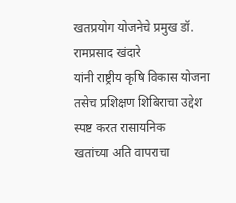खतप्रयोग योजनेचे प्रमुख डॉ. रामप्रसाद खंदारे
यांनी राष्ट्रीय कृषि विकास योजना तसेच प्रशिक्षण शिबिराचा उद्देश स्पष्ट करत रासायनिक
खतांच्या अति वापराचा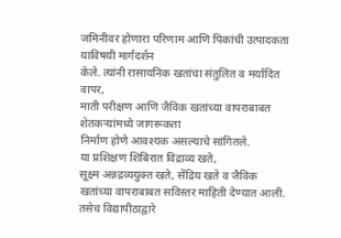जमिनीवर होणारा परिणाम आणि पिकांची उत्पादकता याविषयी मार्गदर्शन
केले. त्यांनी रासायनिक खतांचा संतुलित व मर्यादित वापर,
माती परीक्षण आणि जैविक खतांच्या वापराबाबत शेतकऱ्यांमध्ये जागरूकता
निर्माण होणे आवश्यक असल्याचे सांगितले.
या प्रशिक्षण शिबिरात विद्राव्य खते,
सूक्ष्म अन्नद्रव्ययुक्त खते, सेंद्रिय खते व जैविक
खतांच्या वापराबाबत सविस्तर माहिती देण्यात आली. तसेच विद्यापीठाद्वारे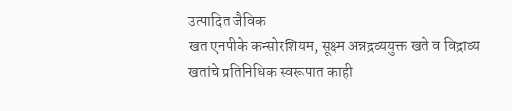उत्पादित जैविक
खत एनपीके कन्सोरशियम, सूक्ष्म अन्नद्रव्ययुक्त खते व विद्राव्य
खतांचे प्रतिनिधिक स्वरूपात काही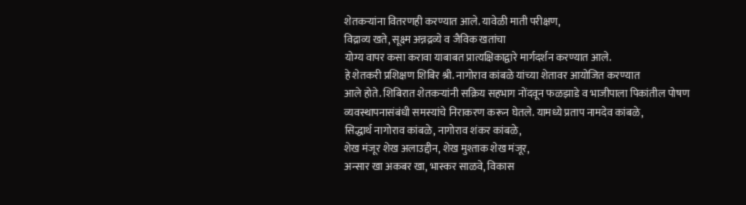शेतकऱ्यांना वितरणही करण्यात आले. यावेळी माती परीक्षण,
विद्राव्य खते, सूक्ष्म अन्नद्रव्ये व जैविक खतांचा
योग्य वापर कसा करावा याबाबत प्रात्यक्षिकाद्वारे मार्गदर्शन करण्यात आले.
हे शेतकरी प्रशिक्षण शिबिर श्री. नागोराव कांबळे यांच्या शेतावर आयोजित करण्यात
आले होते. शिबिरात शेतकऱ्यांनी सक्रिय सहभाग नोंदवून फळझाडे व भाजीपाला पिकांतील पोषण
व्यवस्थापनासंबंधी समस्यांचे निराकरण करून घेतले. यामध्ये प्रताप नामदेव कांबळे,
सिद्धार्थ नागोराव कांबळे, नागोराव शंकर कांबळे,
शेख मंजूर शेख अलाउद्दीन, शेख मुश्ताक शेख मंजूर,
अन्सार खा अकबर खा, भास्कर साळवे, विकास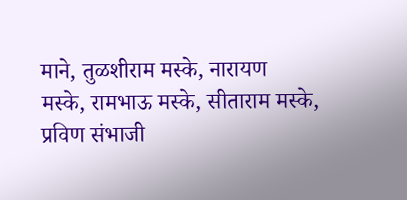माने, तुळशीराम मस्के, नारायण
मस्के, रामभाऊ मस्के, सीताराम मस्के,
प्रविण संभाजी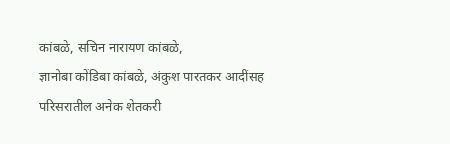कांबळे, सचिन नारायण कांबळे,
ज्ञानोबा कोंडिबा कांबळे, अंकुश पारतकर आदींसह
परिसरातील अनेक शेतकरी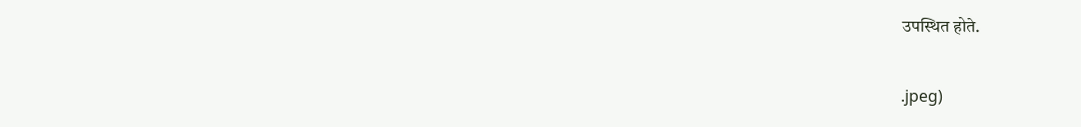उपस्थित होते.

.jpeg)